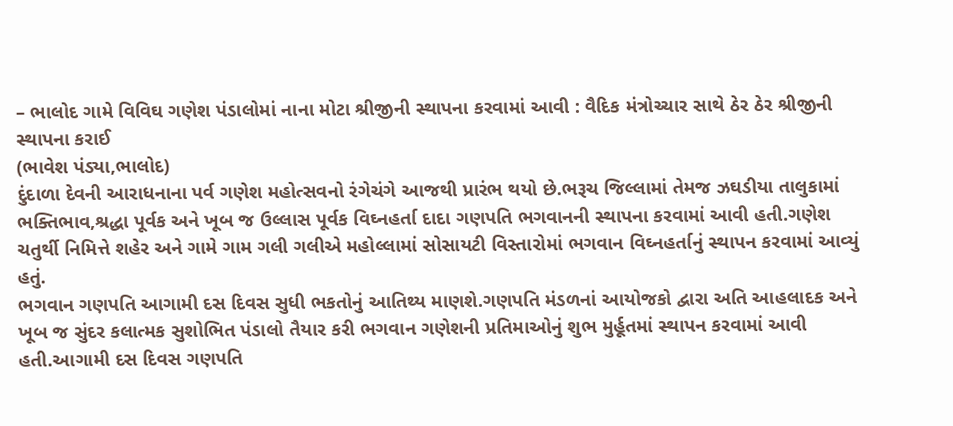– ભાલોદ ગામે વિવિઘ ગણેશ પંડાલોમાં નાના મોટા શ્રીજીની સ્થાપના કરવામાં આવી : વૈદિક મંત્રોચ્ચાર સાથે ઠેર ઠેર શ્રીજીની સ્થાપના કરાઈ
(ભાવેશ પંડ્યા,ભાલોદ)
દુંદાળા દેવની આરાધનાના પર્વ ગણેશ મહોત્સવનો રંગેચંગે આજથી પ્રારંભ થયો છે.ભરૂચ જિલ્લામાં તેમજ ઝઘડીયા તાલુકામાં ભક્તિભાવ,શ્રદ્ધા પૂર્વક અને ખૂબ જ ઉલ્લાસ પૂર્વક વિઘ્નહર્તા દાદા ગણપતિ ભગવાનની સ્થાપના કરવામાં આવી હતી.ગણેશ ચતુર્થી નિમિત્તે શહેર અને ગામે ગામ ગલી ગલીએ મહોલ્લામાં સોસાયટી વિસ્તારોમાં ભગવાન વિઘ્નહર્તાનું સ્થાપન કરવામાં આવ્યું હતું.
ભગવાન ગણપતિ આગામી દસ દિવસ સુધી ભકતોનું આતિથ્ય માણશે.ગણપતિ મંડળનાં આયોજકો દ્વારા અતિ આહલાદક અને ખૂબ જ સુંદર કલાત્મક સુશોભિત પંડાલો તૈયાર કરી ભગવાન ગણેશની પ્રતિમાઓનું શુભ મુર્હૂતમાં સ્થાપન કરવામાં આવી હતી.આગામી દસ દિવસ ગણપતિ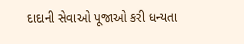દાદાની સેવાઓ પૂજાઓ કરી ધન્યતા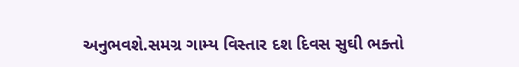અનુભવશે.સમગ્ર ગામ્ય વિસ્તાર દશ દિવસ સુઘી ભક્તો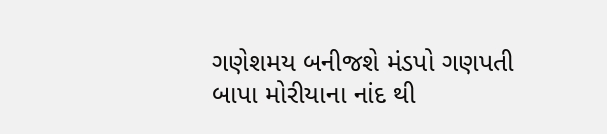ગણેશમય બનીજશે મંડપો ગણપતી બાપા મોરીયાના નાંદ થી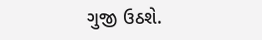ગુજી ઉઠશે.